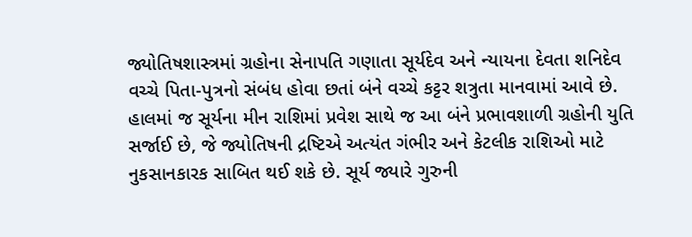જ્યોતિષશાસ્ત્રમાં ગ્રહોના સેનાપતિ ગણાતા સૂર્યદેવ અને ન્યાયના દેવતા શનિદેવ વચ્ચે પિતા-પુત્રનો સંબંધ હોવા છતાં બંને વચ્ચે કટ્ટર શત્રુતા માનવામાં આવે છે. હાલમાં જ સૂર્યના મીન રાશિમાં પ્રવેશ સાથે જ આ બંને પ્રભાવશાળી ગ્રહોની યુતિ સર્જાઈ છે, જે જ્યોતિષની દ્રષ્ટિએ અત્યંત ગંભીર અને કેટલીક રાશિઓ માટે નુકસાનકારક સાબિત થઈ શકે છે. સૂર્ય જ્યારે ગુરુની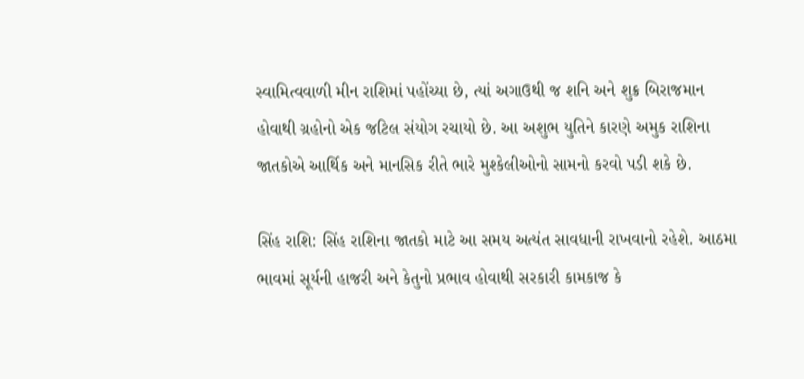સ્વામિત્વવાળી મીન રાશિમાં પહોંચ્યા છે, ત્યાં અગાઉથી જ શનિ અને શુક્ર બિરાજમાન હોવાથી ગ્રહોનો એક જટિલ સંયોગ રચાયો છે. આ અશુભ યુતિને કારણે અમુક રાશિના જાતકોએ આર્થિક અને માનસિક રીતે ભારે મુશ્કેલીઓનો સામનો કરવો પડી શકે છે.

સિંહ રાશિ: સિંહ રાશિના જાતકો માટે આ સમય અત્યંત સાવધાની રાખવાનો રહેશે. આઠમા ભાવમાં સૂર્યની હાજરી અને કેતુનો પ્રભાવ હોવાથી સરકારી કામકાજ કે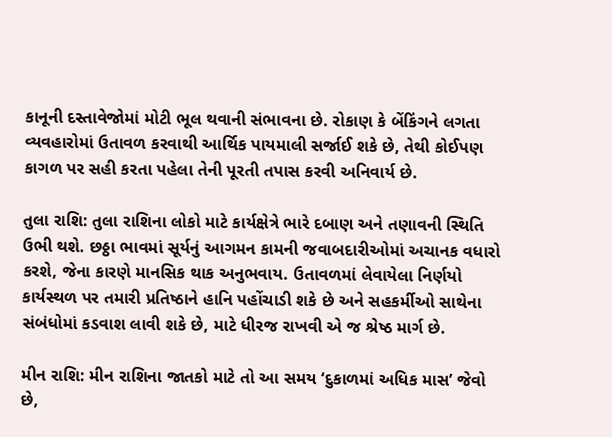કાનૂની દસ્તાવેજોમાં મોટી ભૂલ થવાની સંભાવના છે. રોકાણ કે બેંકિંગને લગતા વ્યવહારોમાં ઉતાવળ કરવાથી આર્થિક પાયમાલી સર્જાઈ શકે છે, તેથી કોઈપણ કાગળ પર સહી કરતા પહેલા તેની પૂરતી તપાસ કરવી અનિવાર્ય છે.

તુલા રાશિ: તુલા રાશિના લોકો માટે કાર્યક્ષેત્રે ભારે દબાણ અને તણાવની સ્થિતિ ઉભી થશે. છઠ્ઠા ભાવમાં સૂર્યનું આગમન કામની જવાબદારીઓમાં અચાનક વધારો કરશે, જેના કારણે માનસિક થાક અનુભવાય. ઉતાવળમાં લેવાયેલા નિર્ણયો કાર્યસ્થળ પર તમારી પ્રતિષ્ઠાને હાનિ પહોંચાડી શકે છે અને સહકર્મીઓ સાથેના સંબંધોમાં કડવાશ લાવી શકે છે, માટે ધીરજ રાખવી એ જ શ્રેષ્ઠ માર્ગ છે.

મીન રાશિ: મીન રાશિના જાતકો માટે તો આ સમય ‘દુકાળમાં અધિક માસ’ જેવો છે,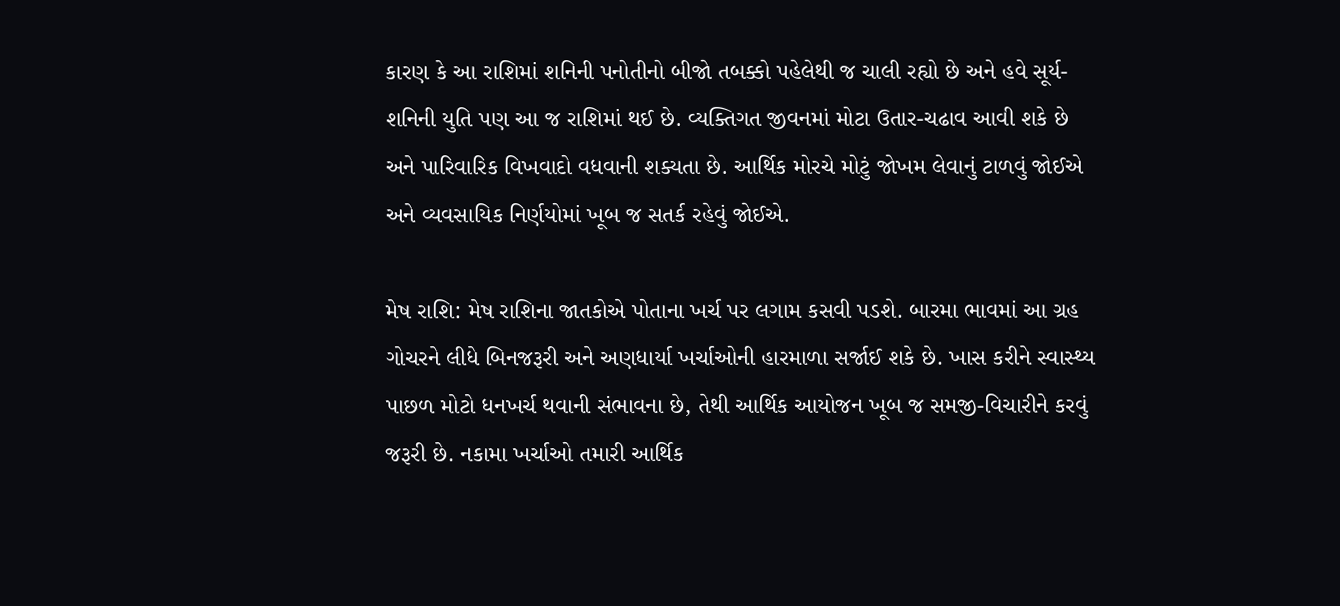કારણ કે આ રાશિમાં શનિની પનોતીનો બીજો તબક્કો પહેલેથી જ ચાલી રહ્યો છે અને હવે સૂર્ય-શનિની યુતિ પણ આ જ રાશિમાં થઈ છે. વ્યક્તિગત જીવનમાં મોટા ઉતાર-ચઢાવ આવી શકે છે અને પારિવારિક વિખવાદો વધવાની શક્યતા છે. આર્થિક મોરચે મોટું જોખમ લેવાનું ટાળવું જોઈએ અને વ્યવસાયિક નિર્ણયોમાં ખૂબ જ સતર્ક રહેવું જોઈએ.

મેષ રાશિ: મેષ રાશિના જાતકોએ પોતાના ખર્ચ પર લગામ કસવી પડશે. બારમા ભાવમાં આ ગ્રહ ગોચરને લીધે બિનજરૂરી અને અણધાર્યા ખર્ચાઓની હારમાળા સર્જાઈ શકે છે. ખાસ કરીને સ્વાસ્થ્ય પાછળ મોટો ધનખર્ચ થવાની સંભાવના છે, તેથી આર્થિક આયોજન ખૂબ જ સમજી-વિચારીને કરવું જરૂરી છે. નકામા ખર્ચાઓ તમારી આર્થિક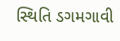સ્થિતિ ડગમગાવી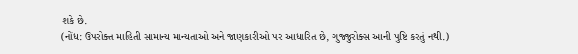શકે છે.
(નોંધ: ઉપરોક્ત માહિતી સામાન્ય માન્યતાઓ અને જાણકારીઓ પર આધારિત છે, ગુજ્જુરોક્સ આની પુષ્ટિ કરતું નથી.)